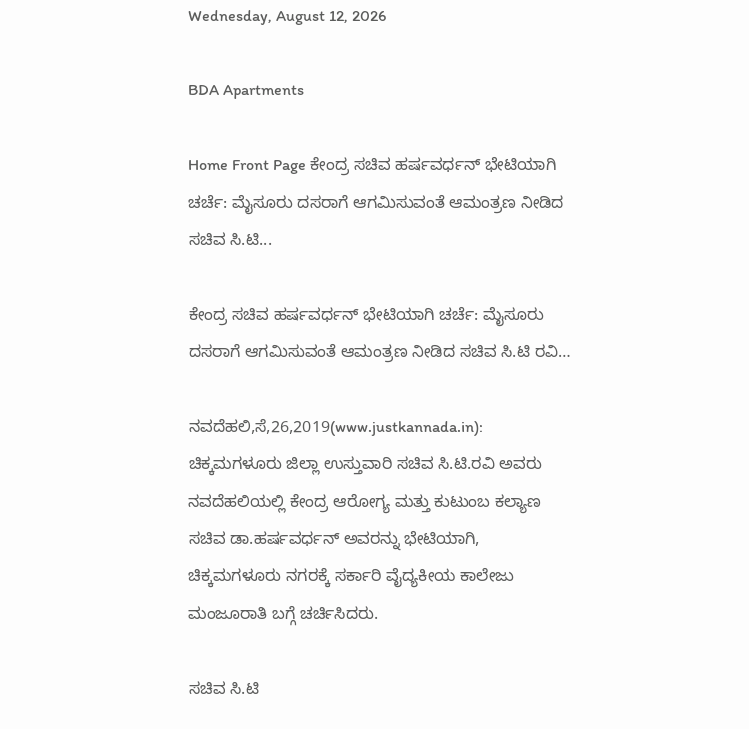Wednesday, August 12, 2026

BDA Apartments

Home Front Page ಕೇಂದ್ರ ಸಚಿವ ಹರ್ಷವರ್ಧನ್ ಭೇಟಿಯಾಗಿ ಚರ್ಚೆ: ಮೈಸೂರು ದಸರಾಗೆ ಆಗಮಿಸುವಂತೆ ಆಮಂತ್ರಣ ನೀಡಿದ ಸಚಿವ ಸಿ.ಟಿ...

ಕೇಂದ್ರ ಸಚಿವ ಹರ್ಷವರ್ಧನ್ ಭೇಟಿಯಾಗಿ ಚರ್ಚೆ: ಮೈಸೂರು ದಸರಾಗೆ ಆಗಮಿಸುವಂತೆ ಆಮಂತ್ರಣ ನೀಡಿದ ಸಚಿವ ಸಿ.ಟಿ ರವಿ…

ನವದೆಹಲಿ,ಸೆ,26,2019(www.justkannada.in): ಚಿಕ್ಕಮಗಳೂರು ಜಿಲ್ಲಾ ಉಸ್ತುವಾರಿ ಸಚಿವ ಸಿ.ಟಿ.ರವಿ ಅವರು ನವದೆಹಲಿಯಲ್ಲಿ ಕೇಂದ್ರ ಆರೋಗ್ಯ ಮತ್ತು ಕುಟುಂಬ ಕಲ್ಯಾಣ ಸಚಿವ ಡಾ.ಹರ್ಷವರ್ಧನ್ ಅವರನ್ನು ಭೇಟಿಯಾಗಿ, ಚಿಕ್ಕಮಗಳೂರು ನಗರಕ್ಕೆ ಸರ್ಕಾರಿ ವೈದ್ಯಕೀಯ ಕಾಲೇಜು ಮಂಜೂರಾತಿ ಬಗ್ಗೆ ಚರ್ಚಿಸಿದರು.

ಸಚಿವ ಸಿ.ಟಿ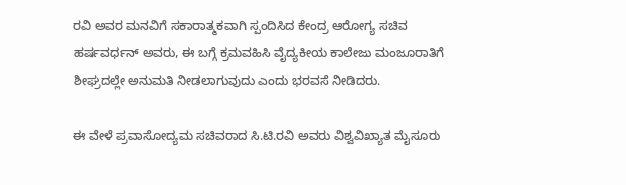ರವಿ ಅವರ ಮನವಿಗೆ ಸಕಾರಾತ್ಮಕವಾಗಿ ಸ್ಪಂದಿಸಿದ ಕೇಂದ್ರ ಆರೋಗ್ಯ ಸಚಿವ ಹರ್ಷವರ್ಧನ್ ಅವರು, ಈ ಬಗ್ಗೆ ಕ್ರಮವಹಿಸಿ ವೈದ್ಯಕೀಯ ಕಾಲೇಜು ಮಂಜೂರಾತಿಗೆ ಶೀಘ್ರದಲ್ಲೇ ಅನುಮತಿ ನೀಡಲಾಗುವುದು ಎಂದು‌ ಭರವಸೆ ನೀಡಿದರು.

ಈ ವೇಳೆ ಪ್ರವಾಸೋದ್ಯಮ ಸಚಿವರಾದ ಸಿ.ಟಿ.ರವಿ ಅವರು ವಿಶ್ವವಿಖ್ಯಾತ ಮೈಸೂರು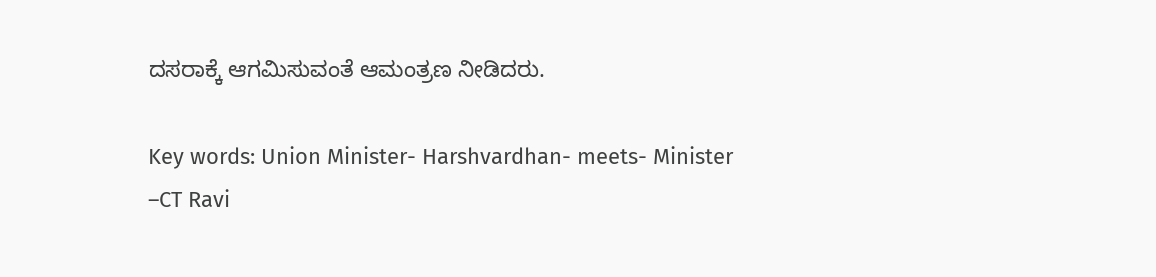ದಸರಾಕ್ಕೆ ಆಗಮಿಸುವಂತೆ ಆಮಂತ್ರಣ ನೀಡಿದರು.

Key words: Union Minister- Harshvardhan- meets- Minister –CT Ravi